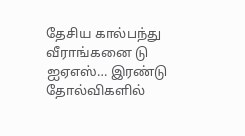தேசிய கால்பந்து வீராங்கனை டு ஐஏஎஸ்… இரண்டு தோல்விகளில்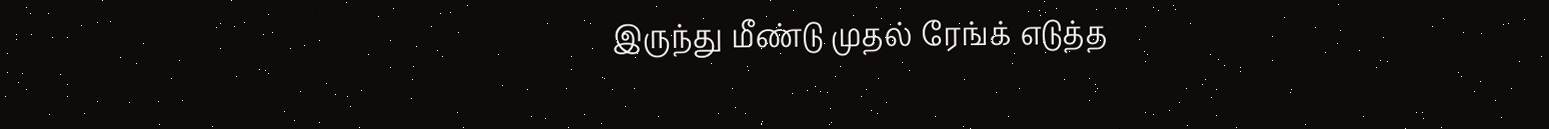இருந்து மீண்டு முதல் ரேங்க் எடுத்த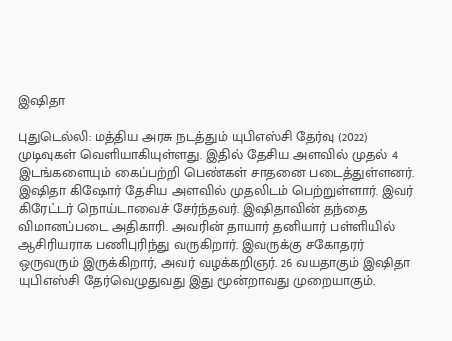இஷிதா

புதுடெல்லி: மத்திய அரசு நடத்தும் யுபிஎஸ்சி தேர்வு (2022) முடிவுகள் வெளியாகியுள்ளது. இதில் தேசிய அளவில் முதல் 4 இடங்களையும் கைப்பற்றி பெண்கள் சாதனை படைத்துள்ளனர். இஷிதா கிஷோர் தேசிய அளவில் முதலிடம் பெற்றுள்ளார். இவர் கிரேட்டர் நொய்டாவைச் சேர்ந்தவர். இஷிதாவின் தந்தை விமானப்படை அதிகாரி. அவரின் தாயார் தனியார் பள்ளியில் ஆசிரியராக பணிபுரிந்து வருகிறார். இவருக்கு சகோதரர் ஒருவரும் இருக்கிறார், அவர் வழக்கறிஞர். 26 வயதாகும் இஷிதா யுபிஎஸ்சி தேர்வெழுதுவது இது மூன்றாவது முறையாகும்.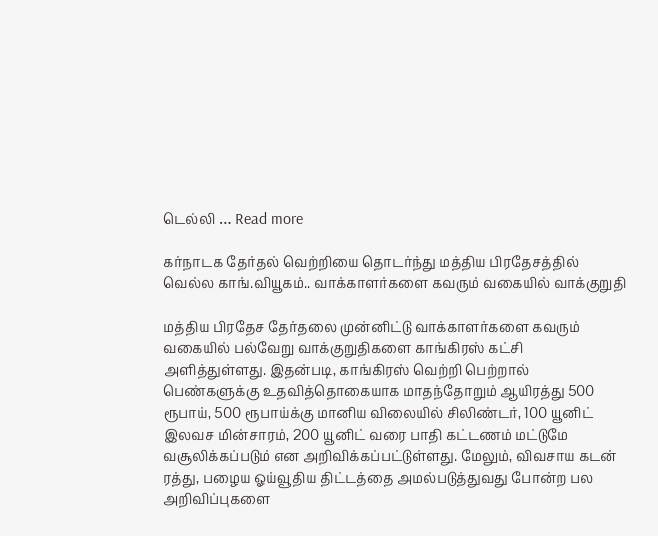டெல்லி … Read more

கர்நாடக தேர்தல் வெற்றியை தொடர்ந்து மத்திய பிரதேசத்தில் வெல்ல காங்.வியூகம்.. வாக்காளர்களை கவரும் வகையில் வாக்குறுதி

மத்திய பிரதேச தேர்தலை முன்னிட்டு வாக்காளர்களை கவரும் வகையில் பல்வேறு வாக்குறுதிகளை காங்கிரஸ் கட்சி அளித்துள்ளது. இதன்படி, காங்கிரஸ் வெற்றி பெற்றால் பெண்களுக்கு உதவித்தொகையாக மாதந்தோறும் ஆயிரத்து 500 ரூபாய், 500 ரூபாய்க்கு மானிய விலையில் சிலிண்டர், 100 யூனிட் இலவச மின்சாரம், 200 யூனிட் வரை பாதி கட்டணம் மட்டுமே வசூலிக்கப்படும் என அறிவிக்கப்பட்டுள்ளது. மேலும், விவசாய கடன் ரத்து, பழைய ஓய்வூதிய திட்டத்தை அமல்படுத்துவது போன்ற பல அறிவிப்புகளை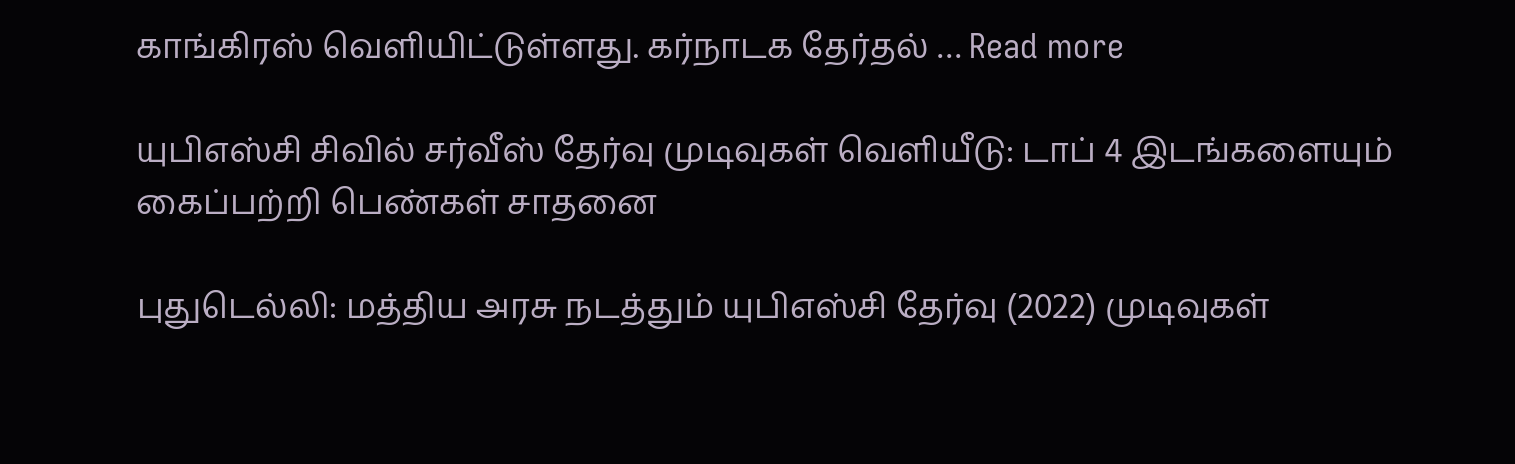காங்கிரஸ் வெளியிட்டுள்ளது. கர்நாடக தேர்தல் … Read more

யுபிஎஸ்சி சிவில் சர்வீஸ் தேர்வு முடிவுகள் வெளியீடு: டாப் 4 இடங்களையும் கைப்பற்றி பெண்கள் சாதனை

புதுடெல்லி: மத்திய அரசு நடத்தும் யுபிஎஸ்சி தேர்வு (2022) முடிவுகள்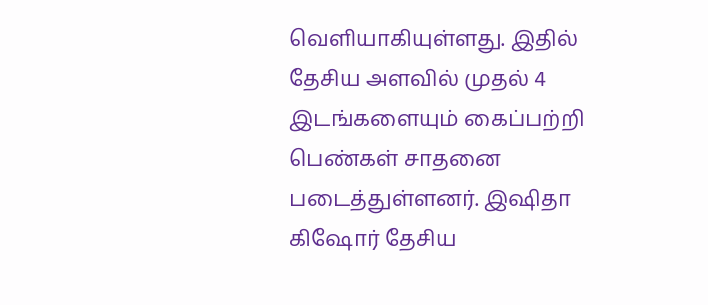வெளியாகியுள்ளது. இதில் தேசிய அளவில் முதல் 4 இடங்களையும் கைப்பற்றி பெண்கள் சாதனை படைத்துள்ளனர். இஷிதா கிஷோர் தேசிய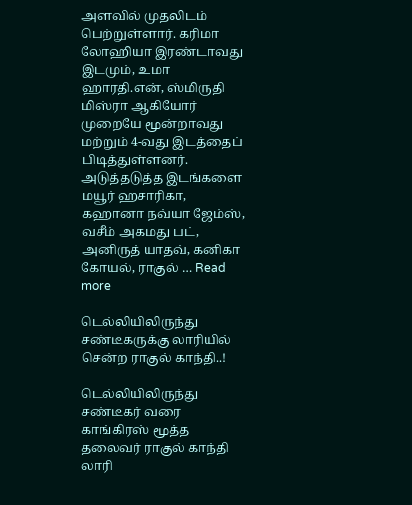அளவில் முதலிடம் பெற்றுள்ளார். கரிமா லோஹியா இரண்டாவது இடமும், உமா ஹாரதி.என், ஸ்மிருதி மிஸ்ரா ஆகியோர் முறையே மூன்றாவது மற்றும் 4-வது இடத்தைப் பிடித்துள்ளனர். அடுத்தடுத்த இடங்களை மயூர் ஹசாரிகா, கஹானா நவ்யா ஜேம்ஸ், வசீம் அகமது பட், அனிருத் யாதவ், கனிகா கோயல், ராகுல் … Read more

டெல்லியிலிருந்து சண்டீகருக்கு லாரியில் சென்ற ராகுல் காந்தி..!

டெல்லியிலிருந்து சண்டீகர் வரை காங்கிரஸ் மூத்த தலைவர் ராகுல் காந்தி லாரி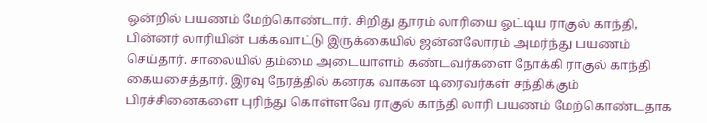ஒன்றில் பயணம் மேற்கொண்டார். சிறிது தூரம் லாரியை ஓட்டிய ராகுல் காந்தி, பின்னர் லாரியின் பக்கவாட்டு இருக்கையில் ஜன்னலோரம் அமர்ந்து பயணம் செய்தார். சாலையில் தம்மை அடையாளம் கண்டவர்களை நோக்கி ராகுல் காந்தி கையசைத்தார். இரவு நேரத்தில் கனரக வாகன டிரைவர்கள் சந்திக்கும் பிரச்சினைகளை புரிந்து கொள்ளவே ராகுல் காந்தி லாரி பயணம் மேற்கொண்டதாக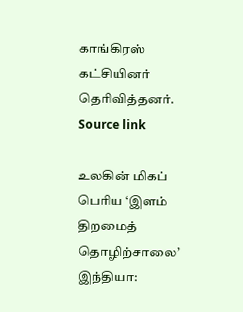காங்கிரஸ் கட்சியினர் தெரிவித்தனர். Source link

உலகின் மிகப் பெரிய ‘இளம் திறமைத் தொழிற்சாலை’ இந்தியா: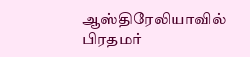ஆஸ்திரேலியாவில் பிரதமர்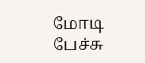மோடி பேச்சு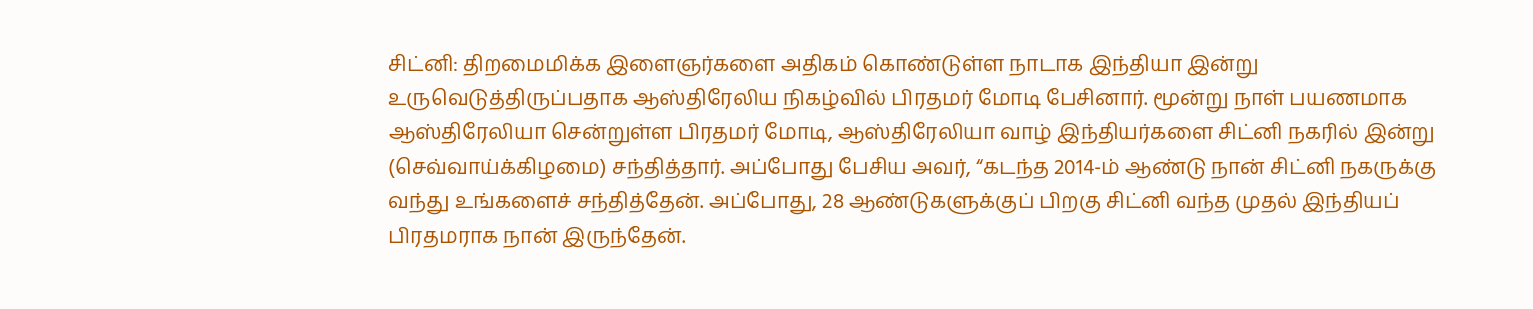சிட்னி: திறமைமிக்க இளைஞர்களை அதிகம் கொண்டுள்ள நாடாக இந்தியா இன்று உருவெடுத்திருப்பதாக ஆஸ்திரேலிய நிகழ்வில் பிரதமர் மோடி பேசினார். மூன்று நாள் பயணமாக ஆஸ்திரேலியா சென்றுள்ள பிரதமர் மோடி, ஆஸ்திரேலியா வாழ் இந்தியர்களை சிட்னி நகரில் இன்று (செவ்வாய்க்கிழமை) சந்தித்தார். அப்போது பேசிய அவர், “கடந்த 2014-ம் ஆண்டு நான் சிட்னி நகருக்கு வந்து உங்களைச் சந்தித்தேன். அப்போது, 28 ஆண்டுகளுக்குப் பிறகு சிட்னி வந்த முதல் இந்தியப் பிரதமராக நான் இருந்தேன்.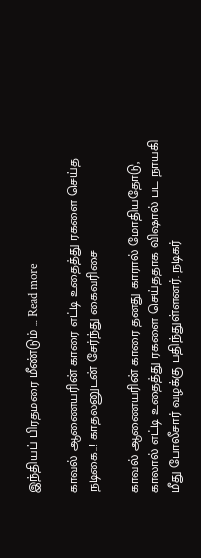இந்தியப் பிரதமரை மீண்டும் … Read more

காவல் ஆணையரின் காரை எட்டி உதைத்து ரகளை செய்த நடிகை..! காதலனுடன் சேர்ந்து கைவரிசை

காவல் ஆணையரின் காரை தனது காரால் மோதியதோடு, காலால் எட்டி உதைத்து ரகளை செய்ததாக விஷால் பட நாயகி மீது போலீசார் வழக்கு பதிந்துள்ளனர். நடிகர்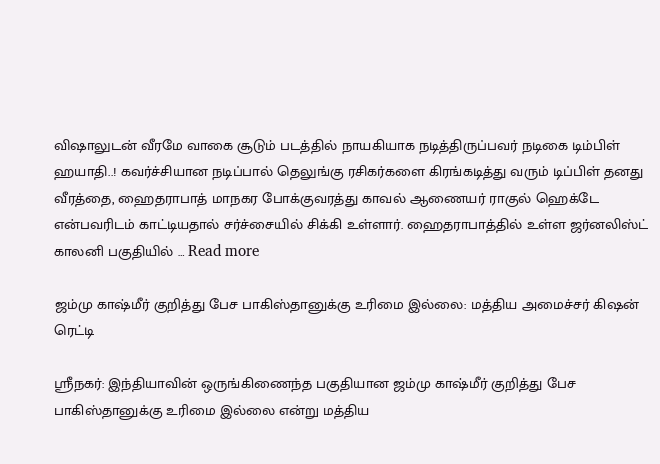விஷாலுடன் வீரமே வாகை சூடும் படத்தில் நாயகியாக நடித்திருப்பவர் நடிகை டிம்பிள் ஹயாதி..! கவர்ச்சியான நடிப்பால் தெலுங்கு ரசிகர்களை கிரங்கடித்து வரும் டிப்பிள் தனது வீரத்தை, ஹைதராபாத் மாநகர போக்குவரத்து காவல் ஆணையர் ராகுல் ஹெக்டே என்பவரிடம் காட்டியதால் சர்ச்சையில் சிக்கி உள்ளார். ஹைதராபாத்தில் உள்ள ஜர்னலிஸ்ட் காலனி பகுதியில் … Read more

ஜம்மு காஷ்மீர் குறித்து பேச பாகிஸ்தானுக்கு உரிமை இல்லை: மத்திய அமைச்சர் கிஷன் ரெட்டி

ஸ்ரீநகர்: இந்தியாவின் ஒருங்கிணைந்த பகுதியான ஜம்மு காஷ்மீர் குறித்து பேச பாகிஸ்தானுக்கு உரிமை இல்லை என்று மத்திய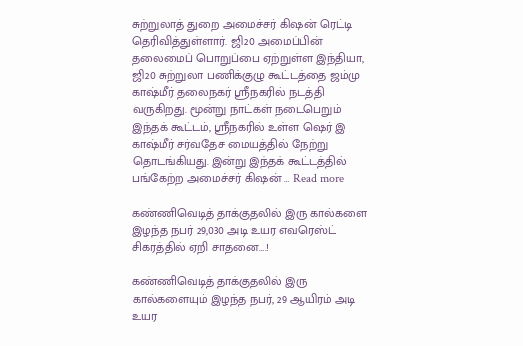சுற்றுலாத் துறை அமைச்சர் கிஷன் ரெட்டி தெரிவித்துள்ளார். ஜி20 அமைப்பின் தலைமைப் பொறுப்பை ஏற்றுள்ள இந்தியா, ஜி20 சுற்றுலா பணிக்குழு கூட்டத்தை ஜம்மு காஷ்மீர் தலைநகர் ஸ்ரீநகரில் நடத்தி வருகிறது. மூன்று நாட்கள் நடைபெறும் இந்தக் கூட்டம், ஸ்ரீநகரில் உள்ள ஷெர் இ காஷ்மீர் சர்வதேச மையத்தில் நேற்று தொடங்கியது. இன்று இந்தக் கூட்டத்தில் பங்கேற்ற அமைச்சர் கிஷன் … Read more

கண்ணிவெடித் தாக்குதலில் இரு கால்களை இழந்த நபர் 29,030 அடி உயர எவரெஸ்ட் சிகரத்தில் ஏறி சாதனை….!

கண்ணிவெடித் தாக்குதலில் இரு கால்களையும் இழந்த நபர், 29 ஆயிரம் அடி உயர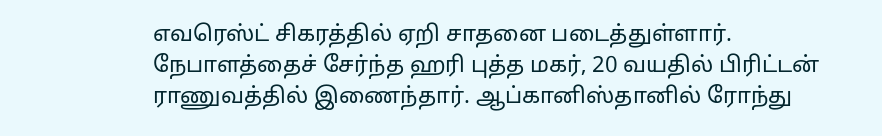எவரெஸ்ட் சிகரத்தில் ஏறி சாதனை படைத்துள்ளார். நேபாளத்தைச் சேர்ந்த ஹரி புத்த மகர், 20 வயதில் பிரிட்டன் ராணுவத்தில் இணைந்தார். ஆப்கானிஸ்தானில் ரோந்து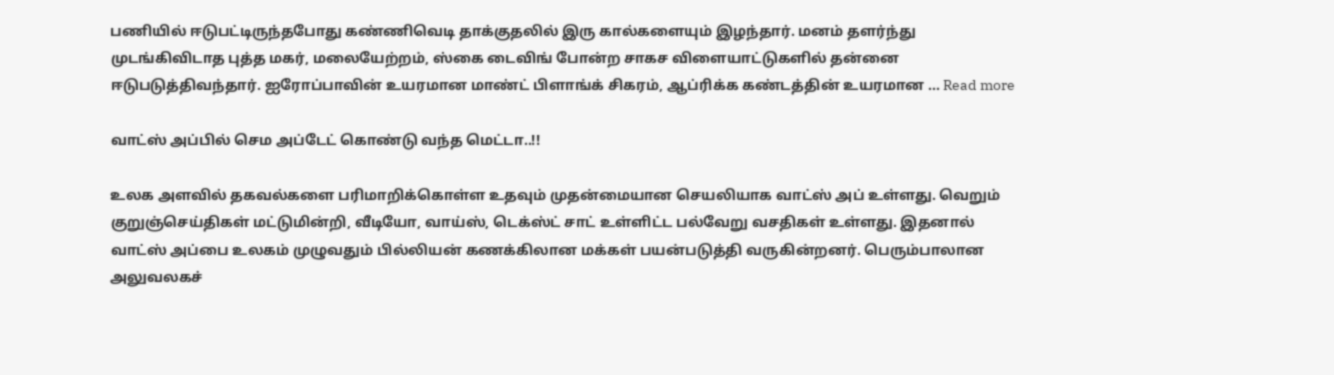பணியில் ஈடுபட்டிருந்தபோது கண்ணிவெடி தாக்குதலில் இரு கால்களையும் இழந்தார். மனம் தளர்ந்து முடங்கிவிடாத புத்த மகர், மலையேற்றம், ஸ்கை டைவிங் போன்ற சாகச விளையாட்டுகளில் தன்னை ஈடுபடுத்திவந்தார். ஐரோப்பாவின் உயரமான மாண்ட் பிளாங்க் சிகரம், ஆப்ரிக்க கண்டத்தின் உயரமான … Read more

வாட்ஸ் அப்பில் செம அப்டேட் கொண்டு வந்த மெட்டா..!!

உலக அளவில் தகவல்களை பரிமாறிக்கொள்ள உதவும் முதன்மையான செயலியாக வாட்ஸ் அப் உள்ளது. வெறும் குறுஞ்செய்திகள் மட்டுமின்றி, வீடியோ, வாய்ஸ், டெக்ஸ்ட் சாட் உள்ளிட்ட பல்வேறு வசதிகள் உள்ளது. இதனால் வாட்ஸ் அப்பை உலகம் முழுவதும் பில்லியன் கணக்கிலான மக்கள் பயன்படுத்தி வருகின்றனர். பெரும்பாலான அலுவலகச்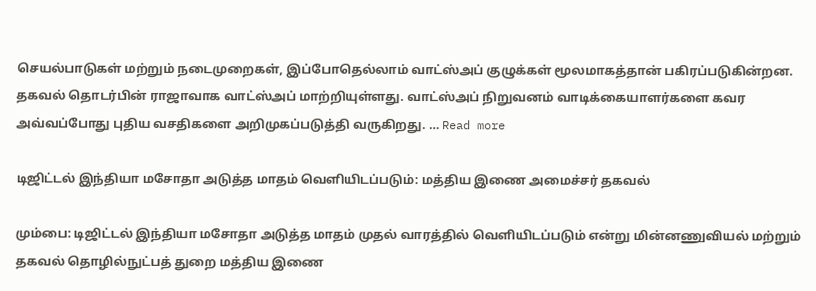செயல்பாடுகள் மற்றும் நடைமுறைகள், இப்போதெல்லாம் வாட்ஸ்அப் குழுக்கள் மூலமாகத்தான் பகிரப்படுகின்றன. தகவல் தொடர்பின் ராஜாவாக வாட்ஸ்அப் மாற்றியுள்ளது. வாட்ஸ்அப் நிறுவனம் வாடிக்கையாளர்களை கவர அவ்வப்போது புதிய வசதிகளை அறிமுகப்படுத்தி வருகிறது. … Read more

டிஜிட்டல் இந்தியா மசோதா அடுத்த மாதம் வெளியிடப்படும்: மத்திய இணை அமைச்சர் தகவல்

மும்பை: டிஜிட்டல் இந்தியா மசோதா அடுத்த மாதம் முதல் வாரத்தில் வெளியிடப்படும் என்று மின்னணுவியல் மற்றும் தகவல் தொழில்நுட்பத் துறை மத்திய இணை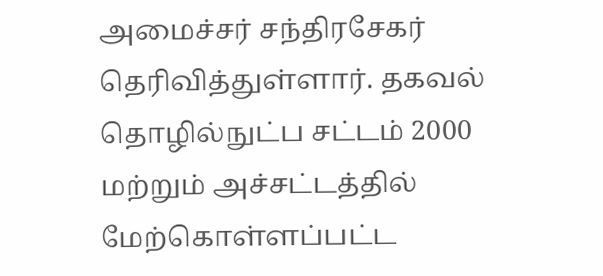அமைச்சர் சந்திரசேகர் தெரிவித்துள்ளார். தகவல் தொழில்நுட்ப சட்டம் 2000 மற்றும் அச்சட்டத்தில் மேற்கொள்ளப்பட்ட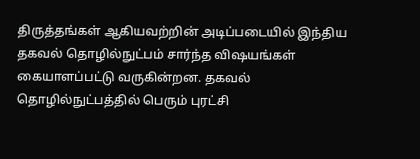திருத்தங்கள் ஆகியவற்றின் அடிப்படையில் இந்திய தகவல் தொழில்நுட்பம் சார்ந்த விஷயங்கள் கையாளப்பட்டு வருகின்றன. தகவல் தொழில்நுட்பத்தில் பெரும் புரட்சி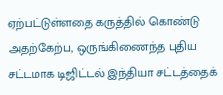ஏற்பட்டுள்ளதை கருத்தில் கொண்டு அதற்கேற்ப, ஒருங்கிணைந்த புதிய சட்டமாக டிஜிட்டல் இந்தியா சட்டத்தைக்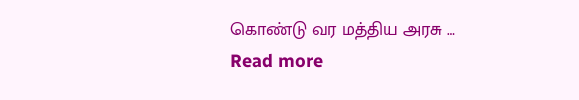கொண்டு வர மத்திய அரசு … Read more